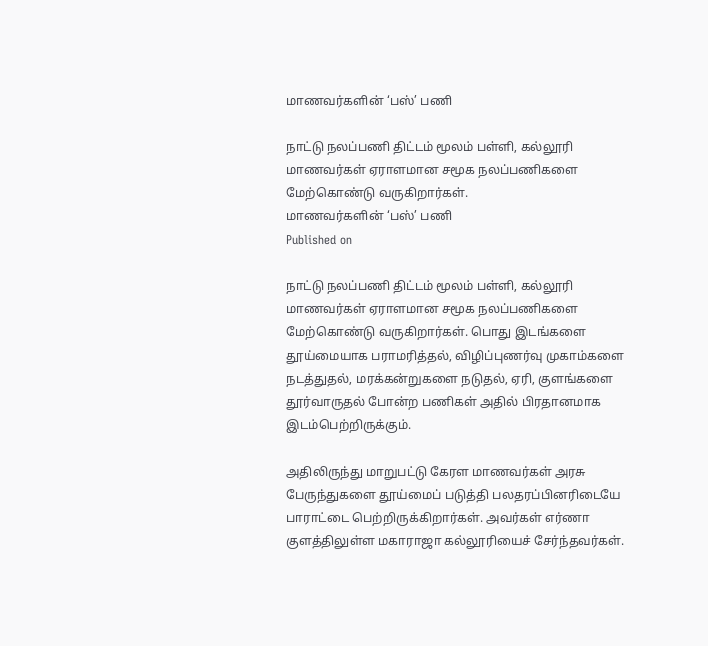மாணவர்களின் ‘பஸ்’ பணி

நாட்டு நலப்பணி திட்டம் மூலம் பள்ளி, கல்லூரி மாணவர்கள் ஏராளமான சமூக நலப்பணிகளை மேற்கொண்டு வருகிறார்கள்.
மாணவர்களின் ‘பஸ்’ பணி
Published on

நாட்டு நலப்பணி திட்டம் மூலம் பள்ளி, கல்லூரி மாணவர்கள் ஏராளமான சமூக நலப்பணிகளை மேற்கொண்டு வருகிறார்கள். பொது இடங்களை தூய்மையாக பராமரித்தல், விழிப்புணர்வு முகாம்களை நடத்துதல், மரக்கன்றுகளை நடுதல், ஏரி, குளங்களை தூர்வாருதல் போன்ற பணிகள் அதில் பிரதானமாக இடம்பெற்றிருக்கும்.

அதிலிருந்து மாறுபட்டு கேரள மாணவர்கள் அரசு பேருந்துகளை தூய்மைப் படுத்தி பலதரப்பினரிடையே பாராட்டை பெற்றிருக்கிறார்கள். அவர்கள் எர்ணா குளத்திலுள்ள மகாராஜா கல்லூரியைச் சேர்ந்தவர்கள்.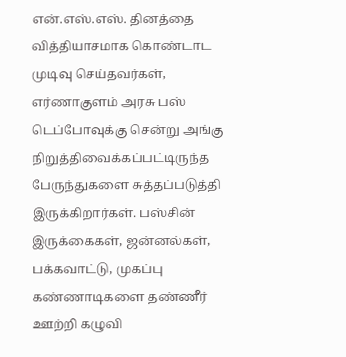என்.எஸ்.எஸ். தினத்தை வித்தியாசமாக கொண்டாட முடிவு செய்தவர்கள், எர்ணாகுளம் அரசு பஸ் டெப்போவுக்கு சென்று அங்கு நிறுத்திவைக்கப்பட்டிருந்த பேருந்துகளை சுத்தப்படுத்தி இருக்கிறார்கள். பஸ்சின் இருக்கைகள், ஜன்னல்கள், பக்கவாட்டு, முகப்பு கண்ணாடிகளை தண்ணீர் ஊற்றி கழுவி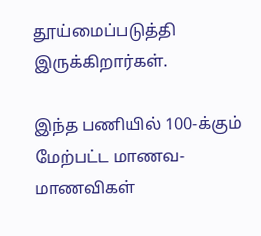தூய்மைப்படுத்தி இருக்கிறார்கள்.

இந்த பணியில் 100-க்கும் மேற்பட்ட மாணவ-மாணவிகள்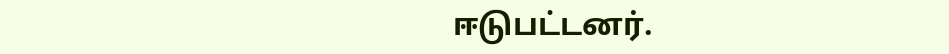ஈடுபட்டனர்.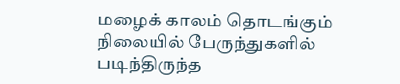மழைக் காலம் தொடங்கும் நிலையில் பேருந்துகளில் படிந்திருந்த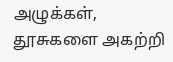அழுக்கள், தூசுகளை அகற்றி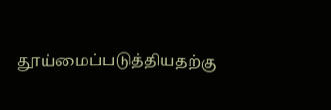தூய்மைப்படுத்தியதற்கு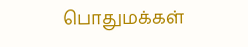பொதுமக்கள்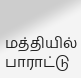மத்தியில் பாராட்டு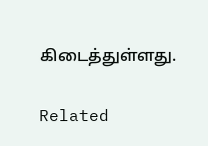கிடைத்துள்ளது.

Related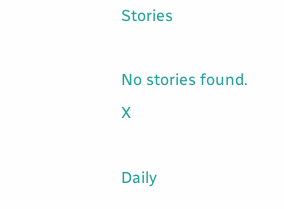Stories

No stories found.
X

Daily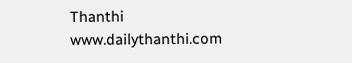Thanthi
www.dailythanthi.com